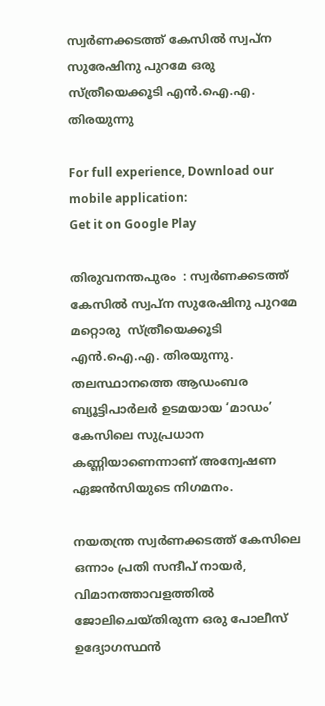സ്വര്‍ണക്കടത്ത് കേസില്‍ സ്വപ്ന സുരേഷിനു പുറമേ ഒരു സ്ത്രീയെക്കൂടി എന്‍.ഐ.എ. തിരയുന്നു

For full experience, Download our mobile application:
Get it on Google Play

തിരുവനന്തപുരം  : സ്വര്‍ണക്കടത്ത് കേസില്‍ സ്വപ്ന സുരേഷിനു പുറമേ മറ്റൊരു  സ്ത്രീയെക്കൂടി എന്‍.ഐ.എ. തിരയുന്നു. തലസ്ഥാനത്തെ ആഡംബര ബ്യൂട്ടിപാര്‍ലര്‍ ഉടമയായ ‘മാഡം’ കേസിലെ സുപ്രധാന കണ്ണിയാണെന്നാണ് അന്വേഷണ ഏജന്‍സിയുടെ നിഗമനം.

നയതന്ത്ര സ്വര്‍ണക്കടത്ത് കേസിലെ ഒന്നാം പ്രതി സന്ദീപ് നായര്‍, വിമാനത്താവളത്തില്‍ ജോലിചെയ്തിരുന്ന ഒരു പോലീസ് ഉദ്യോഗസ്ഥന്‍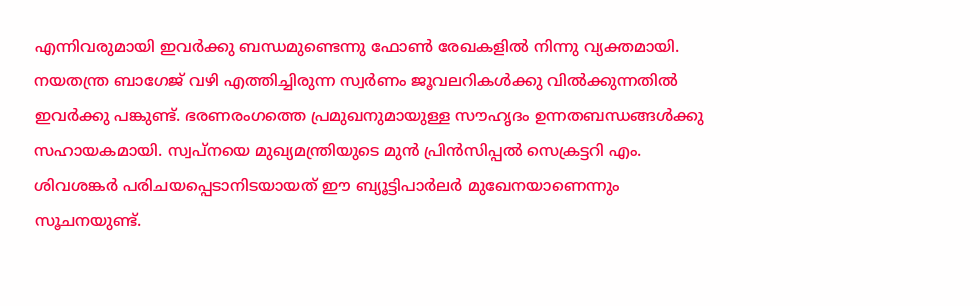എന്നിവരുമായി ഇവര്‍ക്കു ബന്ധമുണ്ടെന്നു ഫോണ്‍ രേഖകളില്‍ നിന്നു വ്യക്തമായി. നയതന്ത്ര ബാഗേജ് വഴി എത്തിച്ചിരുന്ന സ്വര്‍ണം ജൂവലറികള്‍ക്കു വില്‍ക്കുന്നതില്‍ ഇവര്‍ക്കു പങ്കുണ്ട്. ഭരണരംഗത്തെ പ്രമുഖനുമായുള്ള സൗഹൃദം ഉന്നതബന്ധങ്ങള്‍ക്കു സഹായകമായി. സ്വപ്നയെ മുഖ്യമന്ത്രിയുടെ മുന്‍ പ്രിന്‍സിപ്പല്‍ സെക്രട്ടറി എം. ശിവശങ്കര്‍ പരിചയപ്പെടാനിടയായത് ഈ ബ്യൂട്ടിപാര്‍ലര്‍ മുഖേനയാണെന്നും സൂചനയുണ്ട്.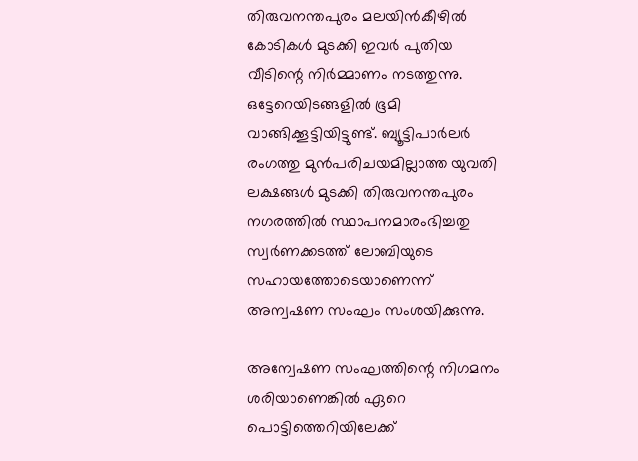തിരുവനന്തപുരം മലയിന്‍കീഴില്‍ കോടികള്‍ മുടക്കി ഇവര്‍ പുതിയ വീടിന്റെ നിര്‍മ്മാണം നടത്തുന്നു. ഒട്ടേറെയിടങ്ങളില്‍ ഭൂമി വാങ്ങിക്കൂട്ടിയിട്ടുണ്ട്. ബ്യൂട്ടിപാര്‍ലര്‍ രംഗത്തു മുന്‍പരിചയമില്ലാത്ത യുവതി ലക്ഷങ്ങള്‍ മുടക്കി തിരുവനന്തപുരം നഗരത്തില്‍ സ്ഥാപനമാരംഭിച്ചതു സ്വര്‍ണക്കടത്ത് ലോബിയുടെ സഹായത്തോടെയാണെന്ന്  അന്വഷണ സംഘം സംശയിക്കുന്നു.

അന്വേഷണ സംഘത്തിന്റെ നിഗമനം ശരിയാണെങ്കില്‍ ഏറെ പൊട്ടിത്തെറിയിലേക്ക്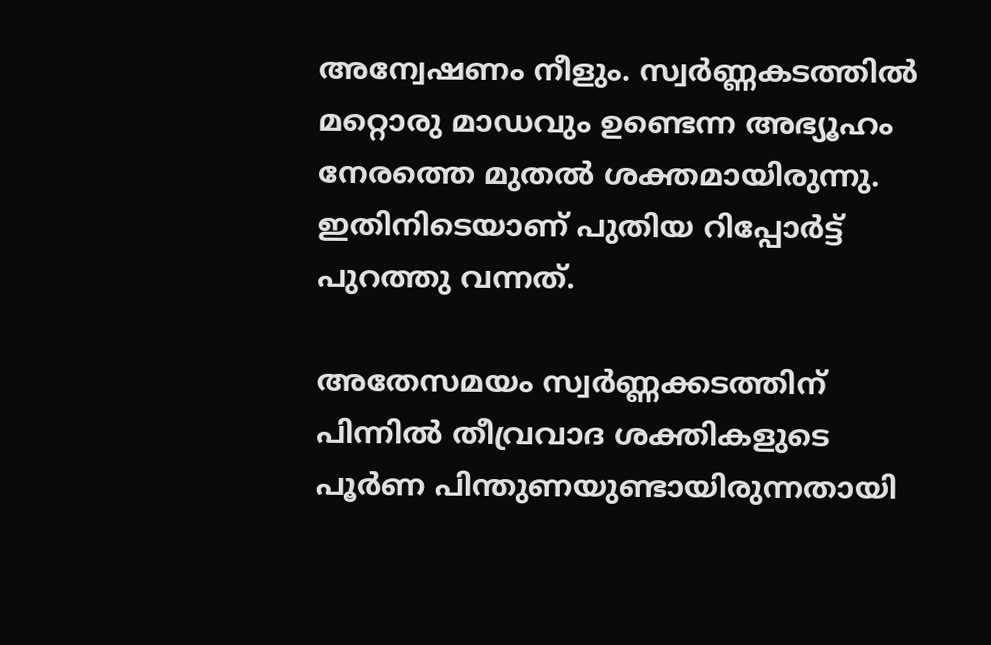അന്വേഷണം നീളും. സ്വര്‍ണ്ണകടത്തില്‍ മറ്റൊരു മാഡവും ഉണ്ടെന്ന അഭ്യൂഹം നേരത്തെ മുതല്‍ ശക്തമായിരുന്നു. ഇതിനിടെയാണ് പുതിയ റിപ്പോര്‍ട്ട് പുറത്തു വന്നത്.

അതേസമയം സ്വര്‍ണ്ണക്കടത്തിന് പിന്നില്‍ തീവ്രവാദ ശക്തികളുടെ പൂര്‍ണ പിന്തുണയുണ്ടായിരുന്നതായി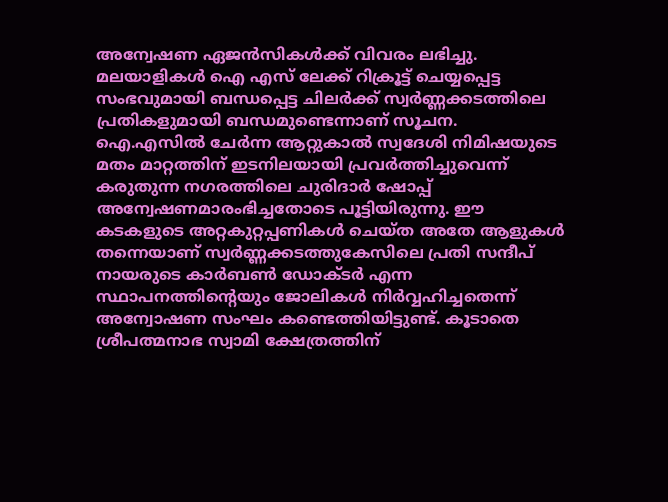അന്വേഷണ ഏജന്‍സികള്‍ക്ക് വിവരം ലഭിച്ചു. മലയാളികള്‍ ഐ എസ് ലേക്ക് റിക്രൂട്ട് ചെയ്യപ്പെട്ട സംഭവുമായി ബന്ധപ്പെട്ട ചിലര്‍ക്ക് സ്വര്‍ണ്ണക്കടത്തിലെ പ്രതികളുമായി ബന്ധമുണ്ടെന്നാണ് സൂചന. ഐ.എസില്‍ ചേര്‍ന്ന ആറ്റുകാല്‍ സ്വദേശി നിമിഷയുടെ മതം മാറ്റത്തിന് ഇടനിലയായി പ്രവര്‍ത്തിച്ചുവെന്ന് കരുതുന്ന നഗരത്തിലെ ചുരിദാര്‍ ഷോപ്പ് അന്വേഷണമാരംഭിച്ചതോടെ പൂട്ടിയിരുന്നു. ഈ കടകളുടെ അറ്റകുറ്റപ്പണികള്‍ ചെയ്ത അതേ ആളുകള്‍ തന്നെയാണ് സ്വര്‍ണ്ണക്കടത്തുകേസിലെ പ്രതി സന്ദീപ് നായരുടെ കാര്‍ബണ്‍ ഡോക്ടര്‍ എന്ന സ്ഥാപനത്തിന്റെയും ജോലികള്‍ നിര്‍വ്വഹിച്ചതെന്ന് അന്വോഷണ സംഘം കണ്ടെത്തിയിട്ടുണ്ട്. കൂടാതെ ശ്രീപത്മനാഭ സ്വാമി ക്ഷേത്രത്തിന്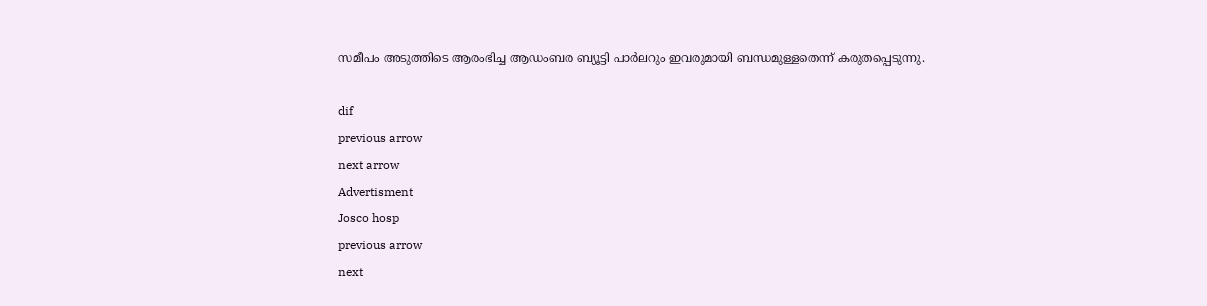സമീപം അടുത്തിടെ ആരംഭിച്ച ആഡംബര ബ്യൂട്ടി പാര്‍ലറും ഇവരുമായി ബന്ധമുള്ളതെന്ന് കരുതപ്പെടുന്നു.

dif
previous arrow
next arrow
Advertisment
Josco hosp
previous arrow
next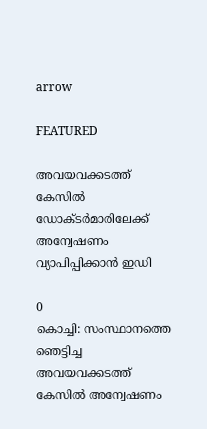arrow

FEATURED

അവയവക്കടത്ത് കേസില്‍ ഡോക്ടര്‍മാരിലേക്ക് അന്വേഷണം വ്യാപിപ്പിക്കാന്‍ ഇഡി

0
കൊച്ചി: സംസ്ഥാനത്തെ ഞെട്ടിച്ച അവയവക്കടത്ത് കേസിൽ അന്വേഷണം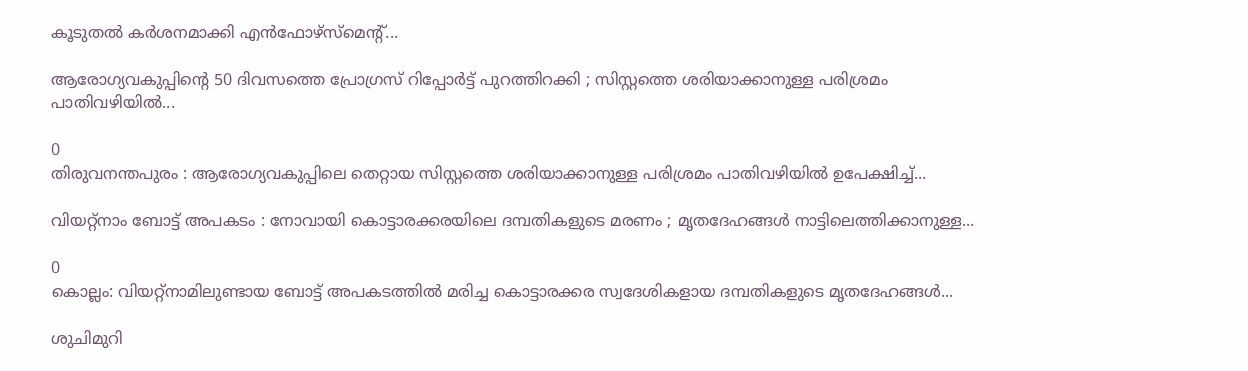കൂടുതൽ കർശനമാക്കി എൻഫോഴ്‌സ്‌മെന്റ്...

ആരോഗ്യവകുപ്പിന്റെ 50 ദിവസത്തെ പ്രോഗ്രസ് റിപ്പോർട്ട് പുറത്തിറക്കി ; സിസ്റ്റത്തെ ശരിയാക്കാനുള്ള പരിശ്രമം പാതിവഴിയിൽ...

0
തിരുവനന്തപുരം : ആരോഗ്യവകുപ്പിലെ തെറ്റായ സിസ്റ്റത്തെ ശരിയാക്കാനുള്ള പരിശ്രമം പാതിവഴിയിൽ ഉപേക്ഷിച്ച്...

വിയറ്റ്നാം ബോട്ട് അപകടം : നോവായി കൊട്ടാരക്കരയിലെ ദമ്പതികളുടെ മരണം ; മൃതദേഹങ്ങൾ നാട്ടിലെത്തിക്കാനുള്ള...

0
കൊല്ലം: വിയറ്റ്‌നാമിലുണ്ടായ ബോട്ട് അപകടത്തിൽ മരിച്ച കൊട്ടാരക്കര സ്വദേശികളായ ദമ്പതികളുടെ മൃതദേഹങ്ങൾ...

ശുചിമുറി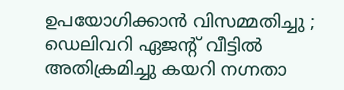ഉപയോഗിക്കാൻ വിസമ്മതിച്ചു ; ഡെലിവറി ഏജൻ്റ് വീട്ടിൽ അതിക്രമിച്ചു കയറി നഗ്നതാ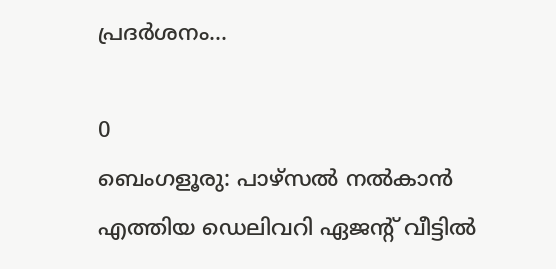പ്രദർശനം...

0
ബെംഗളൂരു: പാഴ്സൽ നൽകാൻ എത്തിയ ഡെലിവറി ഏജൻ്റ് വീട്ടിൽ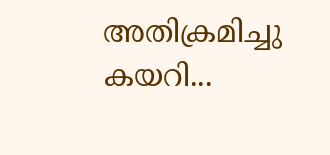അതിക്രമിച്ചു കയറി...